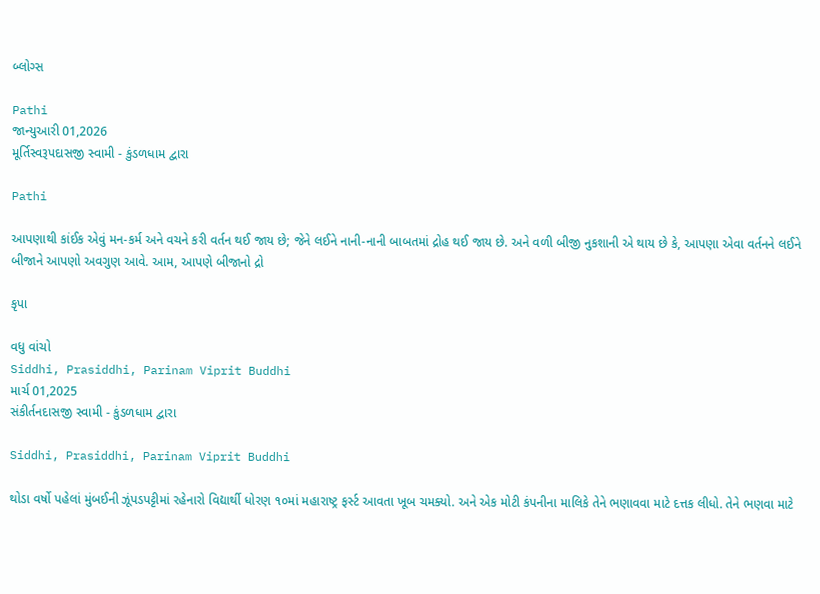બ્લોગ્સ

Pathi
જાન્યુઆરી 01,2026
મૂર્તિસ્વરૂપદાસજી સ્વામી - કુંડળધામ દ્વારા

Pathi

આપણાથી કાંઈક એવું મન-કર્મ અને વચને કરી વર્તન થઈ જાય છે; જેને લઈને નાની-નાની બાબતમાં દ્રોહ થઈ જાય છે. અને વળી બીજી નુકશાની એ થાય છે કે, આપણા એવા વર્તનને લઈને બીજાને આપણો અવગુણ આવે. આમ, આપણે બીજાનો દ્રો

કૃપા

વધુ વાંચો
Siddhi, Prasiddhi, Parinam Viprit Buddhi
માર્ચ 01,2025
સંકીર્તનદાસજી સ્વામી - કુંડળધામ દ્વારા

Siddhi, Prasiddhi, Parinam Viprit Buddhi

થોડા વર્ષો પહેલાં મુંબઈની ઝૂંપડપટ્ટીમાં રહેનારો વિદ્યાર્થી ધોરણ ૧૦માં મહારાષ્ટ્ર ફર્સ્ટ આવતા ખૂબ ચમક્યો. અને એક મોટી કંપનીના માલિકે તેને ભણાવવા માટે દત્તક લીધો. તેને ભણવા માટે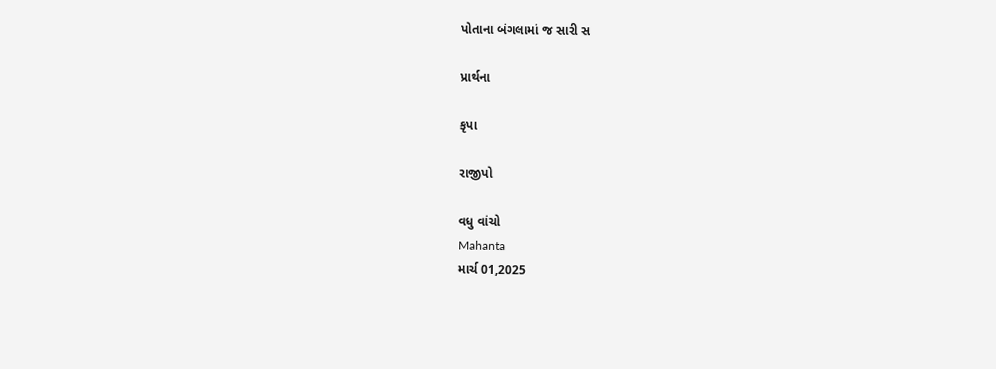પોતાના બંગલામાં જ સારી સ

પ્રાર્થના

કૃપા

રાજીપો

વધુ વાંચો
Mahanta
માર્ચ 01,2025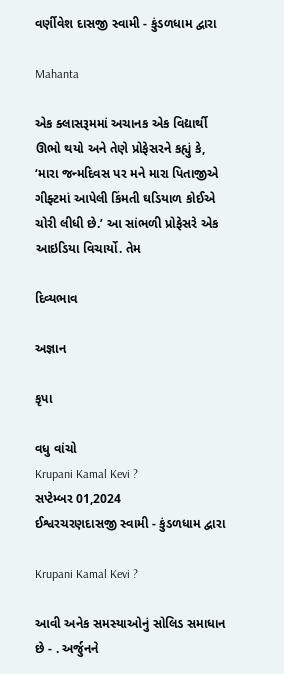વર્ણીવેશ દાસજી સ્વામી - કુંડળધામ દ્વારા

Mahanta

એક ક્લાસરૂમમાં અચાનક એક વિદ્યાર્થી ઊભો થયો અને તેણે પ્રોફેસરને કહ્યું કે, ‘મારા જન્મદિવસ પર મને મારા પિતાજીએ ગીફ્ટમાં આપેલી કિંમતી ઘડિયાળ કોઈએ ચોરી લીધી છે.’ આ સાંભળી પ્રોફેસરે એક આઇડિયા વિચાર્યો. તેમ

દિવ્યભાવ

અજ્ઞાન

કૃપા

વધુ વાંચો
Krupani Kamal Kevi ?
સપ્ટેમ્બર 01,2024
ઈશ્વરચરણદાસજી સ્વામી - કુંડળધામ દ્વારા

Krupani Kamal Kevi ?

આવી અનેક સમસ્યાઓનું સોલિડ સમાધાન છે - . અર્જુનને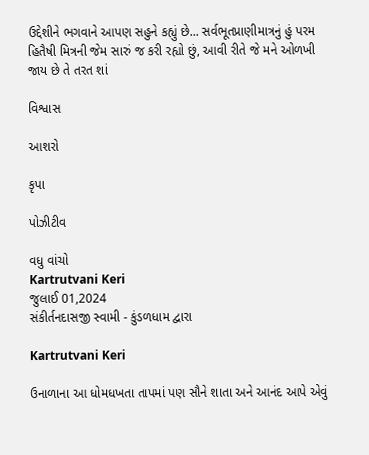ઉદ્દેશીને ભગવાને આપણ સહુને કહ્યું છે... સર્વભૂતપ્રાણીમાત્રનું હું પરમ હિતૈષી મિત્રની જેમ સારું જ કરી રહ્યો છું, આવી રીતે જે મને ઓળખી જાય છે તે તરત શાં

વિશ્વાસ

આશરો

કૃપા

પોઝીટીવ

વધુ વાંચો
Kartrutvani Keri
જુલાઈ 01,2024
સંકીર્તનદાસજી સ્વામી - કુંડળધામ દ્વારા

Kartrutvani Keri

ઉનાળાના આ ધોમધખતા તાપમાં પણ સૌને શાતા અને આનંદ આપે એવું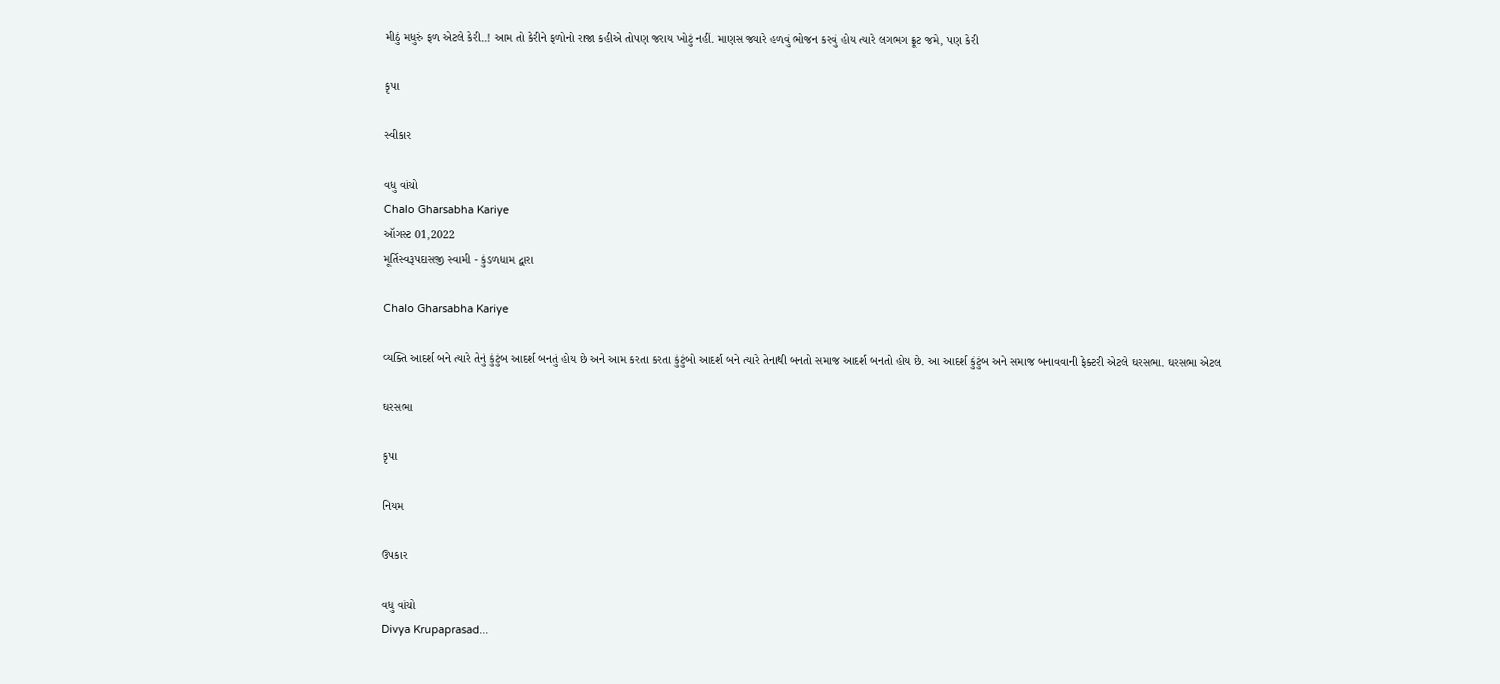મીઠું મધુરું ફળ એટલે કેરી..! આમ તો કેરીને ફળોનો રાજા કહીએ તોપણ જરાય ખોટું નહીં. માણસ જ્યારે હળવું ભોજન કરવું હોય ત્યારે લગભગ ફ્રૂટ જમે, પણ કેરી

કૃપા

સ્વીકાર

વધુ વાંચો
Chalo Gharsabha Kariye
ઑગસ્ટ 01,2022
મૂર્તિસ્વરૂપદાસજી સ્વામી - કુંડળધામ દ્વારા

Chalo Gharsabha Kariye

વ્યક્તિ આદર્શ બને ત્યારે તેનું કુંટુંબ આદર્શ બનતું હોય છે અને આમ કરતા કરતા કુંટુંબો આદર્શ બને ત્યારે તેનાથી બનતો સમાજ આદર્શ બનતો હોય છે. આ આદર્શ કુંટુંબ અને સમાજ બનાવવાની ફેક્ટરી એટલે ઘરસભા. ઘરસભા એટલ

ઘરસભા

કૃપા

નિયમ

ઉપકાર

વધુ વાંચો
Divya Krupaprasad...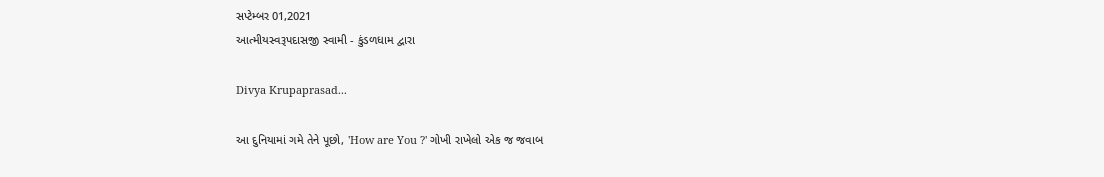સપ્ટેમ્બર 01,2021
આત્મીયસ્વરૂપદાસજી સ્વામી - કુંડળધામ દ્વારા

Divya Krupaprasad...

આ દુનિયામાં ગમે તેને પૂછો, 'How are You ?' ગોખી રાખેલો એક જ જવાબ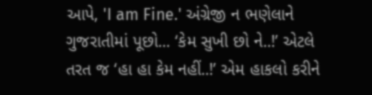આપે, 'I am Fine.' અંગ્રેજી ન ભણેલાને ગુજરાતીમાં પૂછો... ‘કેમ સુખી છો ને..!’ એટલે તરત જ ‘હા હા કેમ નહીં..!’ એમ હાકલો કરીને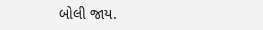બોલી જાય.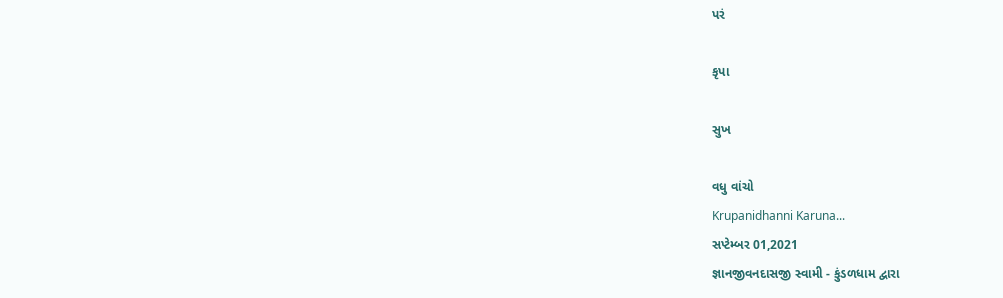પરં

કૃપા

સુખ

વધુ વાંચો
Krupanidhanni Karuna...
સપ્ટેમ્બર 01,2021
જ્ઞાનજીવનદાસજી સ્વામી - કુંડળધામ દ્વારા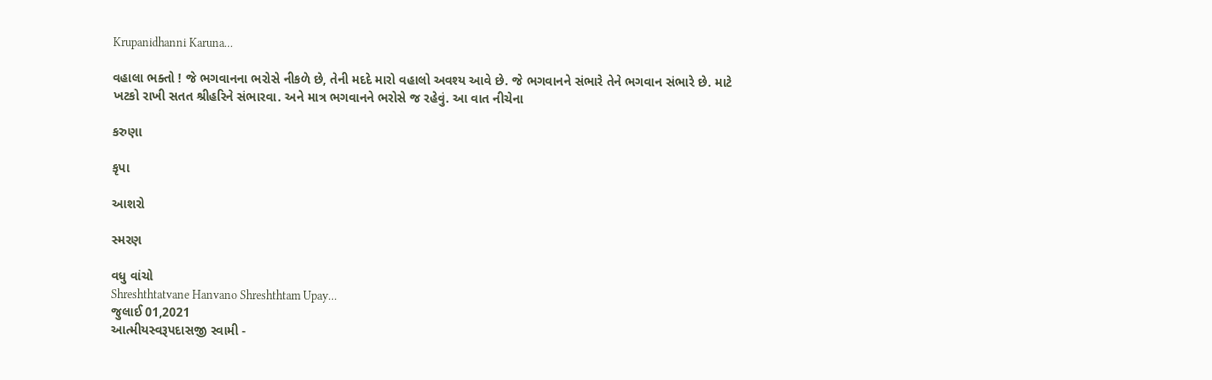Krupanidhanni Karuna...

વહાલા ભક્તો ! જે ભગવાનના ભરોસે નીકળે છે, તેની મદદે મારો વહાલો અવશ્ય આવે છે. જે ભગવાનને સંભારે તેને ભગવાન સંભારે છે. માટે ખટકો રાખી સતત શ્રીહરિને સંભારવા. અને માત્ર ભગવાનને ભરોસે જ રહેવું. આ વાત નીચેના

કરુણા

કૃપા

આશરો

સ્મરણ

વધુ વાંચો
Shreshthtatvane Hanvano Shreshthtam Upay...
જુલાઈ 01,2021
આત્મીયસ્વરૂપદાસજી સ્વામી -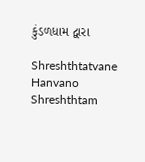કુંડળધામ દ્વારા

Shreshthtatvane Hanvano Shreshthtam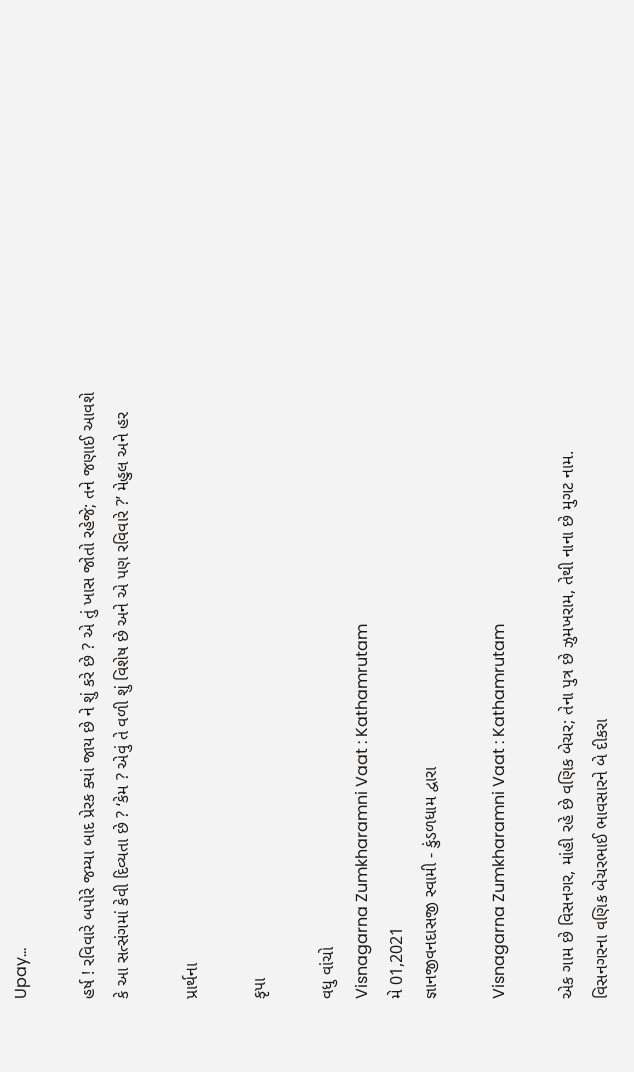Upay...

હર્ષ ! રવિવારે બપોરે જમ્યા બાદ પ્રેરક ક્યાં જાય છે ને શું કરે છે ? એ તું ખાસ જોતો રહેજે; તને જણાઈ આવશે કે આ સત્સંગમાં કેવી દિવ્યતા છે ? ‘કેમ ? એવું તે વળી શું વિશેષ છે અને એ પણ રવિવારે ?’ મેહુલ અને હર

પ્રાર્થના

કૃપા

વધુ વાંચો
Visnagarna Zumkharamni Vaat : Kathamrutam
મે 01,2021
જ્ઞાનજીવનદાસજી સ્વામી - કુંડળધામ દ્વારા

Visnagarna Zumkharamni Vaat : Kathamrutam

એક ગામ છે વિસનગર, માંહી રહે છે વણિક બેચર; તેના પુત્ર છે ઝુમખરામ, તેથી નાના છે મુગટ નામ. વિસનગરના વણિક બેચરભાઈ ભાવસારને બે દીકરા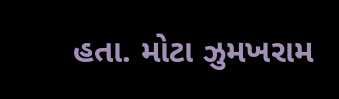હતા. મોટા ઝુમખરામ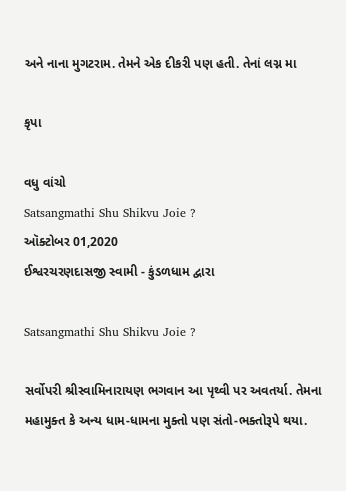અને નાના મુગટરામ. તેમને એક દીકરી પણ હતી. તેનાં લગ્ન મા

કૃપા

વધુ વાંચો
Satsangmathi Shu Shikvu Joie ?
ઑક્ટોબર 01,2020
ઈશ્વરચરણદાસજી સ્વામી - કુંડળધામ દ્વારા

Satsangmathi Shu Shikvu Joie ?

સર્વોપરી શ્રીસ્વામિનારાયણ ભગવાન આ પૃથ્વી પર અવતર્યા. તેમના મહામુક્ત કે અન્ય ધામ-ધામના મુક્તો પણ સંતો-ભક્તોરૂપે થયા.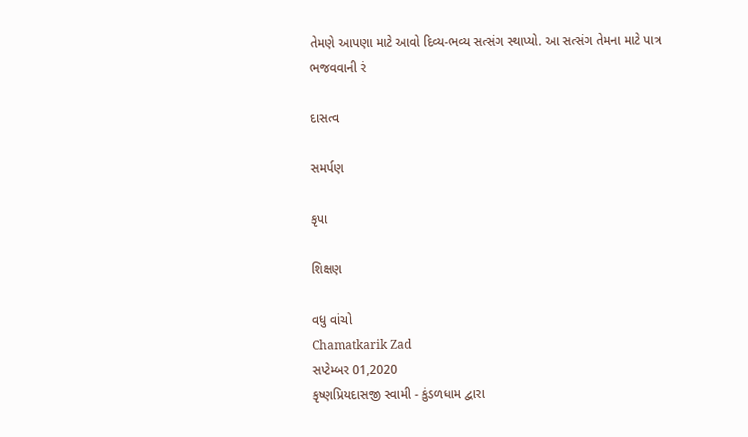તેમણે આપણા માટે આવો દિવ્ય-ભવ્ય સત્સંગ સ્થાપ્યો. આ સત્સંગ તેમના માટે પાત્ર ભજવવાની રં

દાસત્વ

સમર્પણ

કૃપા

શિક્ષણ

વધુ વાંચો
Chamatkarik Zad
સપ્ટેમ્બર 01,2020
કૃષ્ણપ્રિયદાસજી સ્વામી - કુંડળધામ દ્વારા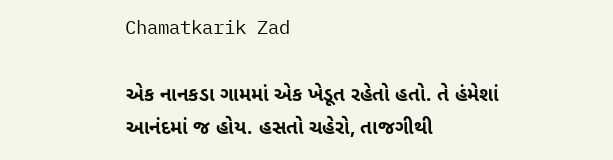Chamatkarik Zad

એક નાનકડા ગામમાં એક ખેડૂત રહેતો હતો. તે હંમેશાં આનંદમાં જ હોય. હસતો ચહેરો, તાજગીથી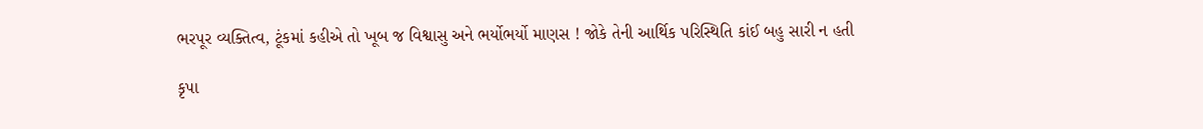ભરપૂર વ્યક્તિત્વ, ટૂંકમાં કહીએ તો ખૂબ જ વિશ્વાસુ અને ભર્યોભર્યો માણસ ! જોકે તેની આર્થિક પરિસ્થિતિ કાંઈ બહુ સારી ન હતી

કૃપા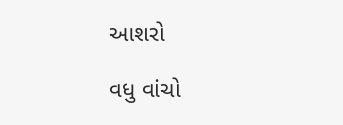આશરો

વધુ વાંચો